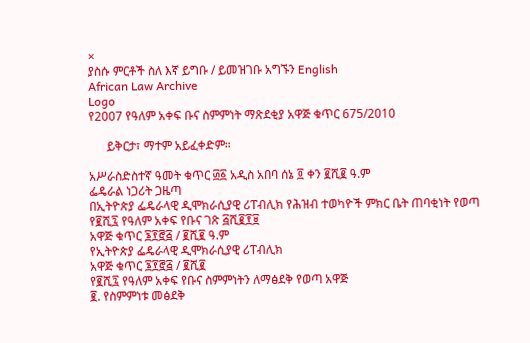×
ያስሱ ምርቶች ስለ እኛ ይግቡ / ይመዝገቡ አግኙን English
African Law Archive
Logo
የ2007 የዓለም አቀፍ ቡና ስምምነት ማጽደቂያ አዋጅ ቁጥር 675/2010

      ይቅርታ፣ ማተም አይፈቀድም።

አሥራስድስተኛ ዓመት ቁጥር ፴፩ አዲስ አበባ ሰኔ ፬ ቀን ፪ሺ፪ ዓ.ም
ፌዴራል ነጋሪት ጋዜጣ
በኢትዮጵያ ፌዴራላዊ ዲሞክራሲያዊ ሪፐብሊክ የሕዝብ ተወካዮች ምክር ቤት ጠባቂነት የወጣ
የ፪ሺ፯ የዓለም አቀፍ የቡና ገጽ ፭ሺ፪፻፱
አዋጅ ቁጥር ፮፻፸፭ / ፪ሺ፪ ዓ.ም
የኢትዮጵያ ፌዴራላዊ ዲሞክራሲያዊ ሪፐብሊክ
አዋጅ ቁጥር ፮፻፸፭ / ፪ሺ፪
የ፪ሺ፯ የዓለም አቀፍ የቡና ስምምነትን ለማፅደቅ የወጣ አዋጅ
፪. የስምምነቱ መፅደቅ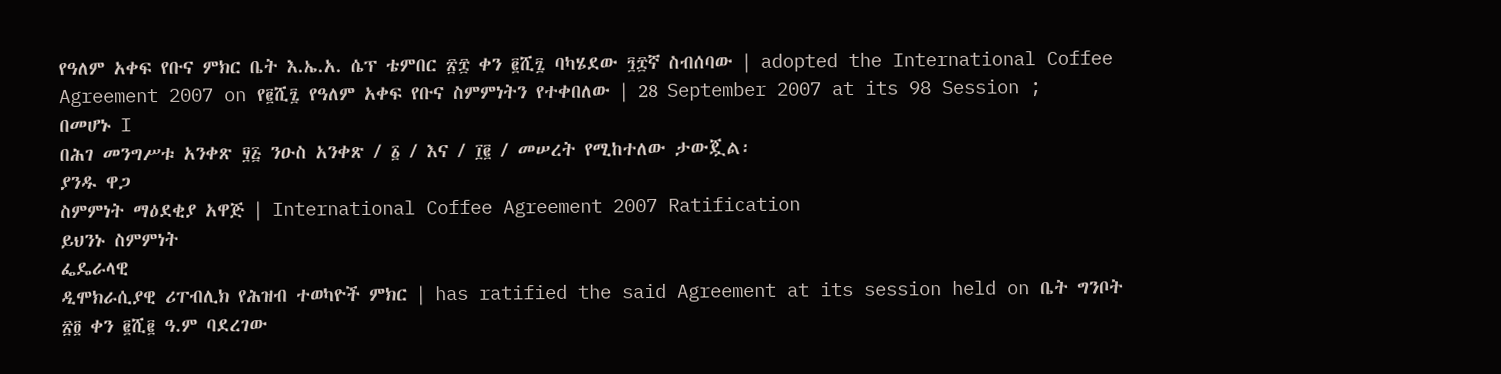የዓለም አቀፍ የቡና ምክር ቤት እ.ኤ.አ. ሴፕ ቴምበር ፳፰ ቀን ፪ሺ፯ ባካሄደው ፺፰ኛ ስብሰባው | adopted the International Coffee Agreement 2007 on የ፪ሺ፯ የዓለም አቀፍ የቡና ስምምነትን የተቀበለው | 28 September 2007 at its 98 Session ;
በመሆኑ I
በሕገ መንግሥቱ አንቀጽ ፶፭ ንዑስ አንቀጽ / ፩ / እና / ፲፪ / መሠረት የሚከተለው ታውጇል፡
ያንዱ ዋጋ
ስምምነት ማዕደቂያ አዋጅ | International Coffee Agreement 2007 Ratification
ይህንኑ ስምምነት
ፌዴራላዊ
ዲሞክራሲያዊ ሪፐብሊክ የሕዝብ ተወካዮች ምክር | has ratified the said Agreement at its session held on ቤት ግንቦት ፳፬ ቀን ፪ሺ፪ ዓ.ም ባደረገው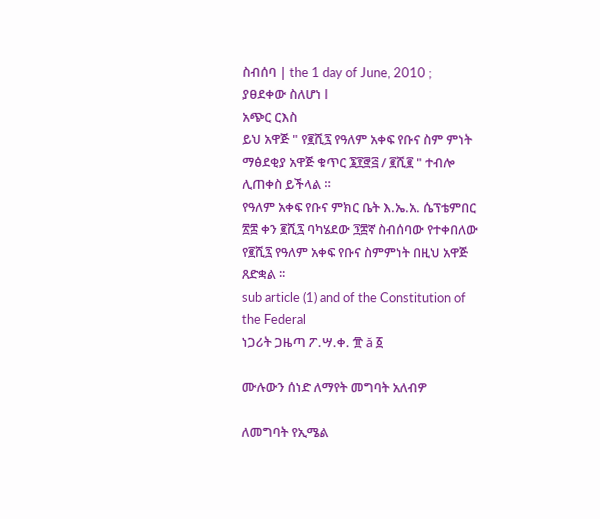ስብሰባ | the 1 day of June, 2010 ;
ያፀደቀው ስለሆነ I
አጭር ርእስ
ይህ አዋጅ " የ፪ሺ፯ የዓለም አቀፍ የቡና ስም ምነት ማፅደቂያ አዋጅ ቁጥር ፮፻፸፭ / ፪ሺ፪ " ተብሎ ሊጠቀስ ይችላል ።
የዓለም አቀፍ የቡና ምክር ቤት እ.ኤ.አ. ሴፕቴምበር ፳፰ ቀን ፪ሺ፯ ባካሄደው ፺፰ኛ ስብሰባው የተቀበለው የ፪ሺ፯ የዓለም አቀፍ የቡና ስምምነት በዚህ አዋጅ ጸድቋል ፡፡
sub article (1) and of the Constitution of the Federal
ነጋሪት ጋዜጣ ፖ.ሣ.ቀ. ፹ ă ፩

ሙሉውን ሰነድ ለማየት መግባት አለብዎ

ለመግባት የኢሜል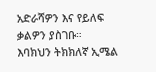አድራሻዎን እና የይለፍ ቃልዎን ያስገቡ።
እባክህን ትክክለኛ ኢሜል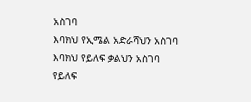አስገባ
እባክህ የኢሜል አድራሻህን አስገባ
እባክህ የይለፍ ቃልህን አስገባ
የይለፍ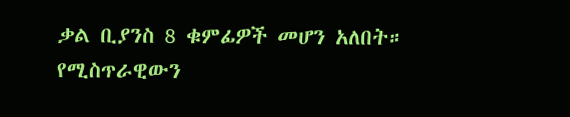ቃል ቢያንስ 8 ቁምፊዎች መሆን አለበት።
የሚስጥራዊውን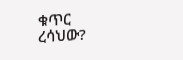ቁጥር ረሳህው?